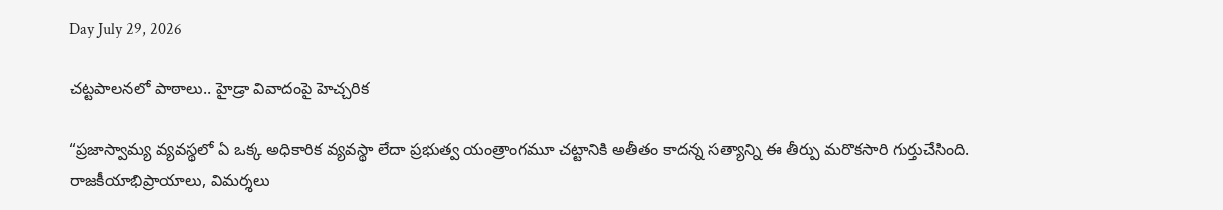Day July 29, 2026

చట్టపాలనలో పాఠాలు.. హైడ్రా వివాదంపై హెచ్చరిక

“ప్రజాస్వామ్య వ్యవస్థలో ఏ ఒక్క అధికారిక వ్యవస్థా లేదా ప్రభుత్వ యంత్రాంగమూ చట్టానికి అతీతం కాదన్న సత్యాన్ని ఈ తీర్పు మరొకసారి గుర్తుచేసింది. రాజకీయాభిప్రాయాలు, విమర్శలు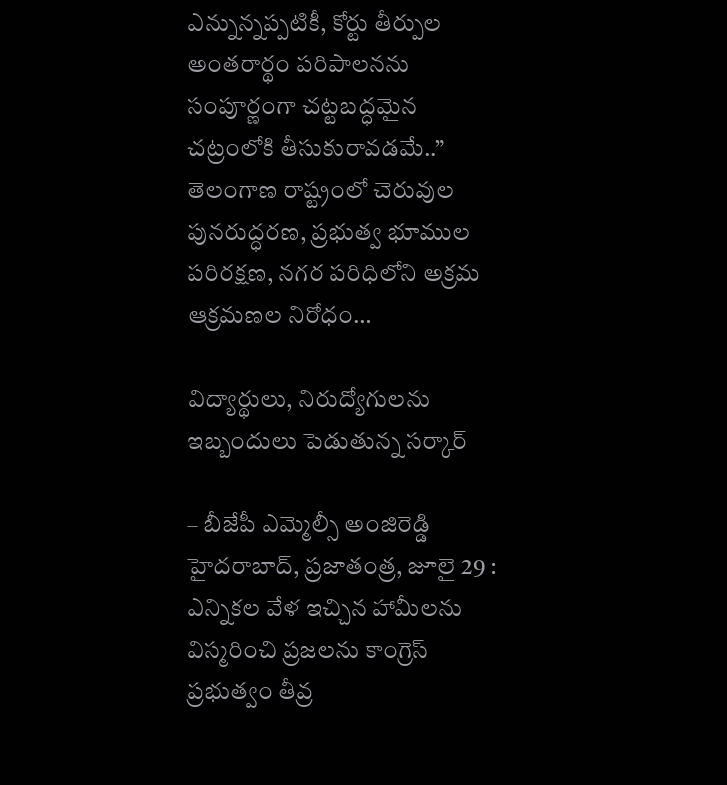ఎన్నున్నప్పటికీ, కోర్టు తీర్పుల అంతరార్థం పరిపాలనను సంపూర్ణంగా చట్టబద్ధమైన చట్రంలోకి తీసుకురావడమే..” తెలంగాణ రాష్ట్రంలో చెరువుల పునరుద్ధరణ, ప్రభుత్వ భూముల పరిరక్షణ, నగర పరిధిలోని అక్రమ ఆక్రమణల నిరోధం…

విద్యార్థులు, నిరుద్యోగులను ఇబ్బందులు పెడుతున్న స‌ర్కార్‌

– బీజేపీ ఎమ్మెల్సీ అంజిరెడ్డి హైదరాబాద్, ప్రజాతంత్ర, జూలై 29 : ఎన్నికల వేళ ఇచ్చిన హామీలను విస్మరించి ప్రజలను కాంగ్రెస్ ప్రభుత్వం తీవ్ర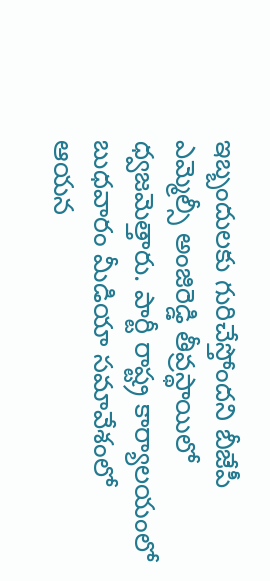ఇబ్బందులకు గురిచేస్తోందని బీజేపీ ఎమ్మెల్సీ అంజిరెడ్డి తీవ్రస్థాయిలో ధ్వజమెత్తారు. పార్టీ రాష్ట్ర కార్యాలయంలో బుధవారం మీడియా సమావేశంలో ఆయన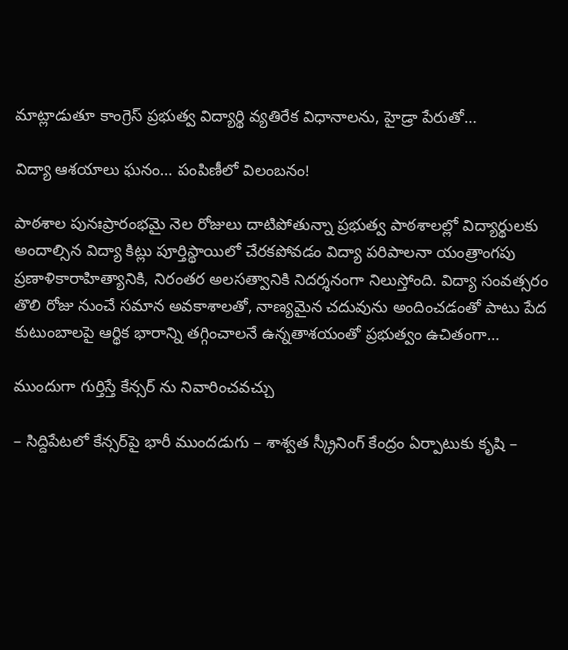మాట్లాడుతూ కాంగ్రెస్ ప్రభుత్వ విద్యార్థి వ్యతిరేక విధానాలను, హైడ్రా పేరుతో…

విద్యా ఆశయాలు ఘనం… పంపిణీలో విలంబనం!

పాఠశాల పునఃప్రారంభమై నెల రోజులు దాటిపోతున్నా ప్రభుత్వ పాఠశాలల్లో విద్యార్థులకు అందాల్సిన విద్యా కిట్లు పూర్తిస్థాయిలో చేరకపోవడం విద్యా పరిపాలనా యంత్రాంగపు ప్రణాళికారాహిత్యానికి, నిరంతర అలసత్వానికి నిదర్శనంగా నిలుస్తోంది. విద్యా సంవత్సరం తొలి రోజు నుంచే సమాన అవకాశాలతో, నాణ్యమైన చదువును అందించడంతో పాటు పేద కుటుంబాలపై ఆర్థిక భారాన్ని తగ్గించాలనే ఉన్నతాశయంతో ప్రభుత్వం ఉచితంగా…

ముందుగా గుర్తిస్తే కేన్స‌ర్ ను నివారించ‌వ‌చ్చు

– సిద్దిపేటలో కేన్సర్‌పై భారీ ముందడుగు – శాశ్వత స్క్రీనింగ్ కేంద్రం ఏర్పాటుకు కృషి –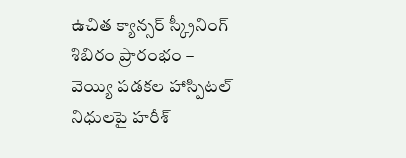ఉచిత క్యాన్సర్ స్క్రీనింగ్ శిబిరం ప్రారంభం – వెయ్యి పడకల హాస్పిట‌ల్‌ నిధులపై హరీశ్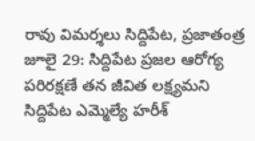రావు విమర్శలు సిద్దిపేట, ప్రజాతంత్ర జూలై 29: సిద్దిపేట ప్రజల ఆరోగ్య పరిరక్షణే తన జీవిత లక్ష్యమని సిద్దిపేట ఎమ్మెల్యే హరీశ్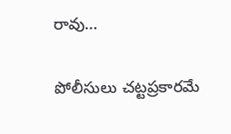రావు…

పోలీసులు చట్టప్రకారమే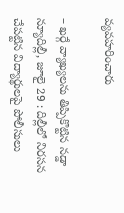వ్యవహరించారు

– ఖర్గే వ్యాఖ్యలను తిప్పికొట్టిన నడ్డా న్యూదిల్లీ, జూలై 29 : దిల్లీలో నిరసన చేపట్టిన విద్యార్థులపై పోలీసులు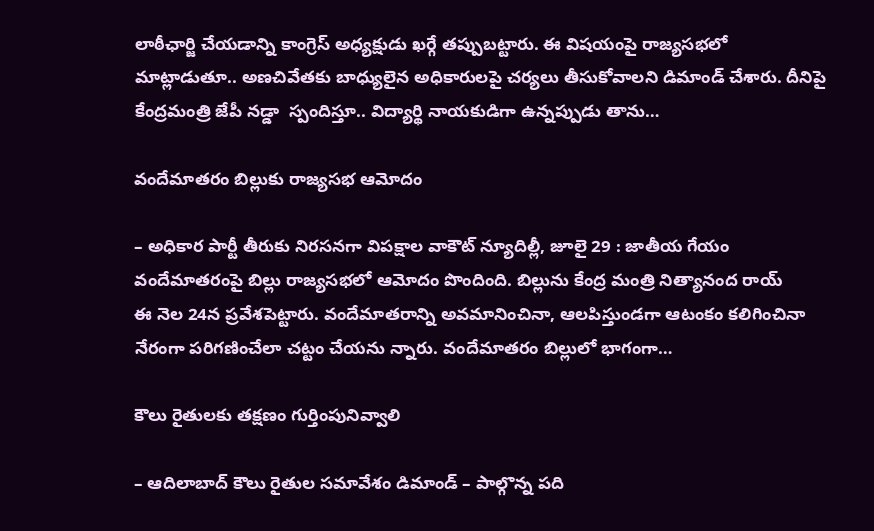లాఠీఛార్జి చేయడాన్ని కాంగ్రెస్‌ అధ్యక్షుడు ఖర్గే తప్పుబట్టారు. ఈ విషయంపై రాజ్యసభలో మాట్లాడుతూ.. అణచివేతకు బాధ్యులైన అధికారులపై చర్యలు తీసుకోవాలని డిమాండ్‌ ‌చేశారు. దీనిపై కేంద్రమంత్రి జేపీ నడ్డా  స్పందిస్తూ.. విద్యార్థి నాయకుడిగా ఉన్నప్పుడు తాను…

వందేమాతరం బిల్లుకు రాజ్యసభ ఆమోదం

– అధికార పార్టీ తీరుకు నిరసనగా విపక్షాల వాకౌట్‌ ‌న్యూదిల్లీ, జూలై 29 : జాతీయ గేయం వందేమాతరంపై బిల్లు రాజ్యసభలో ఆమోదం పొందింది. బిల్లును కేంద్ర మంత్రి నిత్యానంద రాయ్‌ ఈ ‌నెల 24న ప్రవేశపెట్టారు. వందేమాతరాన్ని అవమానించినా, ఆలపిస్తుండగా ఆటంకం కలిగించినా నేరంగా పరిగణించేలా చట్టం చేయను న్నారు. వందేమాతరం బిల్లులో భాగంగా…

కౌలు రైతుల‌కు త‌క్ష‌ణం గుర్తింపునివ్వాలి

– ఆదిలాబాద్ కౌలు రైతుల స‌మావేశం డిమాండ్‌ – పాల్గొన్న ప‌ది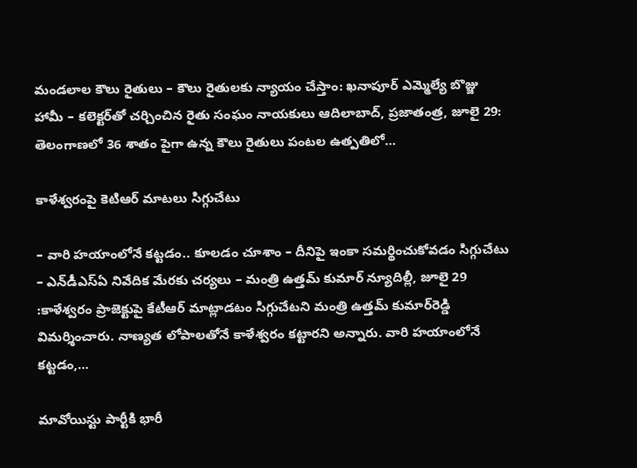మండ‌లాల కౌలు రైతులు – కౌలు రైతుల‌కు న్యాయం చేస్తాం: ఖ‌నాపూర్ ఎమ్మెల్యే బొజ్జు హామీ – క‌లెక్ట‌ర్‌తో చ‌ర్చించిన రైతు సంఘం నాయ‌కులు ఆదిలాబాద్‌, ప్ర‌జాతంత్ర‌, జూలై 29: తెలంగాణలో 36 శాతం పైగా ఉన్న కౌలు రైతులు పంటల ఉత్పతిలో…

కాళేశ్వరంపై కెటిఆర్‌ ‌మాటలు సిగ్గుచేటు

– వారి హయాంలోనే కట్టడం.. కూలడం చూశాం – దీనిపై ఇంకా సమర్థించుకోవడం సిగ్గుచేటు – ఎన్‌డీఎస్‌ఏ ‌నివేదిక మేరకు చర్యలు – మంత్రి ఉత్తమ్‌ ‌కుమార్‌ న్యూదిల్లీ, జూలై 29 :కాళేశ్వరం ప్రాజెక్టుపై కేటీఆర్‌ ‌మాట్లాడటం సిగ్గుచేటని మంత్రి ఉత్తమ్‌ ‌కుమార్‌రెడ్డి విమర్శించారు. నాణ్యత లోపాలతోనే కాళేశ్వరం కట్టారని అన్నారు. వారి హయాంలోనే కట్టడం,…

మావోయిస్టు పార్టీకి భారీ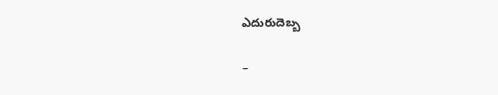ఎదురుదెబ్బ

–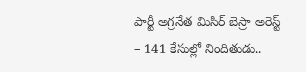పార్టీ అగ్రనేత మిసిర్ బెస్రా అరెస్ట్ – 141 కేసుల్లో నిందితుడు..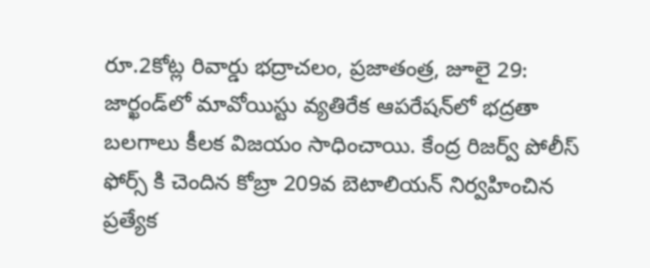రూ.2కోట్ల రివార్డు భ‌ద్రాచ‌లం, ప్ర‌జాతంత్ర‌, జూలై 29: జార్ఖండ్‌లో మావోయిస్టు వ్యతిరేక ఆపరేషన్‌లో భద్రతా బలగాలు కీలక విజయం సాధించాయి. కేంద్ర రిజర్వ్ పోలీస్ ఫోర్స్ కి చెందిన కోబ్రా 209వ బెటాలియన్ నిర్వహించిన ప్రత్యేక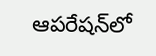ఆపరేషన్‌లో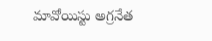మావోయిస్టు అగ్రనేత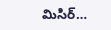మిసిర్…